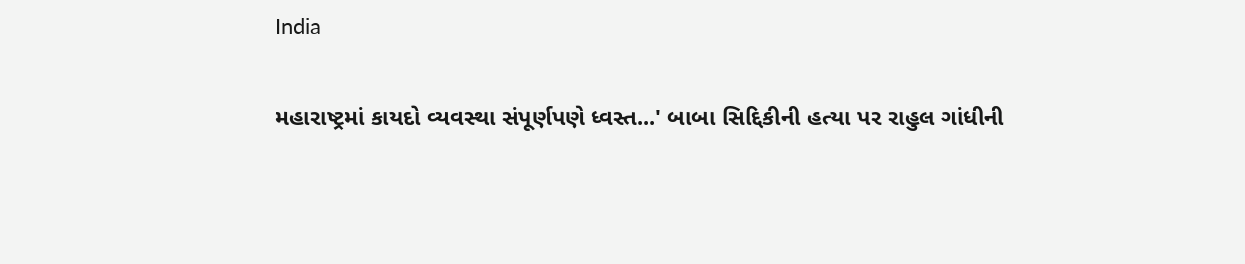India

મહારાષ્ટ્રમાં કાયદો વ્યવસ્થા સંપૂર્ણપણે ધ્વસ્ત...' બાબા સિદ્દિકીની હત્યા પર રાહુલ ગાંધીની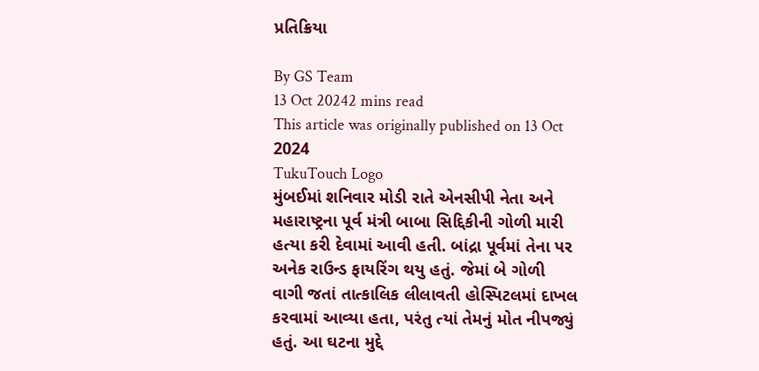પ્રતિક્રિયા

By GS Team
13 Oct 20242 mins read
This article was originally published on 13 Oct 2024
TukuTouch Logo
મુંબઈમાં શનિવાર મોડી રાતે એનસીપી નેતા અને મહારાષ્ટ્રના પૂર્વ મંત્રી બાબા સિદ્દિકીની ગોળી મારી હત્યા કરી દેવામાં આવી હતી. બાંદ્રા પૂર્વમાં તેના પર અનેક રાઉન્ડ ફાયરિંગ થયુ હતું. જેમાં બે ગોળી વાગી જતાં તાત્કાલિક લીલાવતી હોસ્પિટલમાં દાખલ કરવામાં આવ્યા હતા, પરંતુ ત્યાં તેમનું મોત નીપજ્યું હતું. આ ઘટના મુદ્દે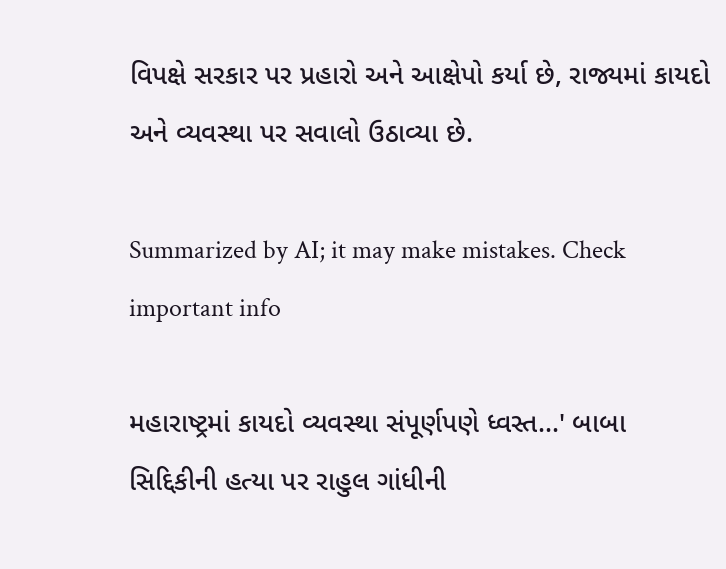વિપક્ષે સરકાર પર પ્રહારો અને આક્ષેપો કર્યા છે, રાજ્યમાં કાયદો અને વ્યવસ્થા પર સવાલો ઉઠાવ્યા છે.

Summarized by AI; it may make mistakes. Check important info

મહારાષ્ટ્રમાં કાયદો વ્યવસ્થા સંપૂર્ણપણે ધ્વસ્ત...' બાબા સિદ્દિકીની હત્યા પર રાહુલ ગાંધીની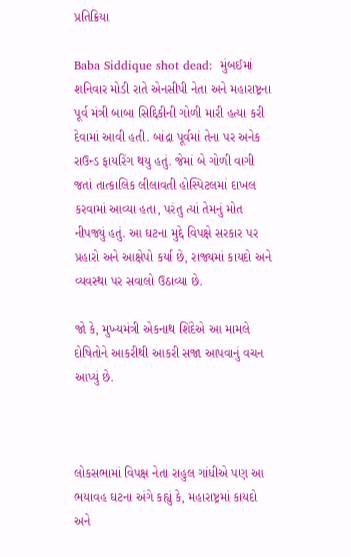પ્રતિક્રિયા

Baba Siddique shot dead:  મુંબઈમાં શનિવાર મોડી રાતે એનસીપી નેતા અને મહારાષ્ટ્રના પૂર્વ મંત્રી બાબા સિદ્દિકીની ગોળી મારી હત્યા કરી દેવામાં આવી હતી. બાંદ્રા પૂર્વમાં તેના પર અનેક રાઉન્ડ ફાયરિંગ થયુ હતું. જેમાં બે ગોળી વાગી જતાં તાત્કાલિક લીલાવતી હોસ્પિટલમાં દાખલ કરવામાં આવ્યા હતા, પરંતુ ત્યાં તેમનું મોત નીપજ્યું હતું. આ ઘટના મુદ્દે વિપક્ષે સરકાર પર પ્રહારો અને આક્ષેપો કર્યા છે, રાજ્યમાં કાયદો અને વ્યવસ્થા પર સવાલો ઉઠાવ્યા છે.

જો કે, મુખ્યમંત્રી એકનાથ શિંદેએ આ મામલે દોષિતોને આકરીથી આકરી સજા આપવાનું વચન આપ્યું છે.



લોકસભામાં વિપક્ષ નેતા રાહુલ ગાંધીએ પણ આ ભયાવહ ઘટના અંગે કહ્યું કે, મહારાષ્ટ્રમાં કાયદો અને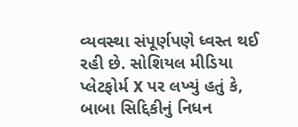વ્યવસ્થા સંપૂર્ણપણે ધ્વસ્ત થઈ રહી છે. સોશિયલ મીડિયા પ્લેટફોર્મ X પર લખ્યું હતું કે, બાબા સિદ્દિકીનું નિધન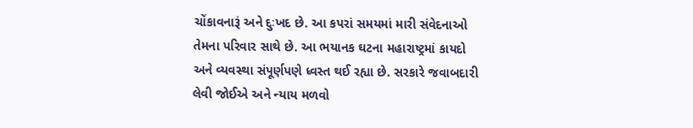ચોંકાવનારૂં અને દુઃખદ છે. આ કપરાં સમયમાં મારી સંવેદનાઓ તેમના પરિવાર સાથે છે. આ ભયાનક ઘટના મહારાષ્ટ્રમાં કાયદો અને વ્યવસ્થા સંપૂર્ણપણે ધ્વસ્ત થઈ રહ્યા છે. સરકારે જવાબદારી લેવી જોઈએ અને ન્યાય મળવો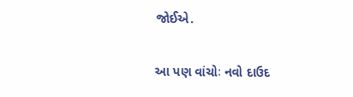જોઈએ.

આ પણ વાંચોઃ નવો દાઉદ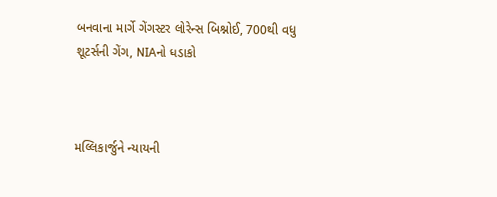બનવાના માર્ગે ગેંગસ્ટર લોરેન્સ બિશ્નોઈ, 700થી વધુ શૂટર્સની ગેંગ, NIAનો ધડાકો



મલ્લિકાર્જુને ન્યાયની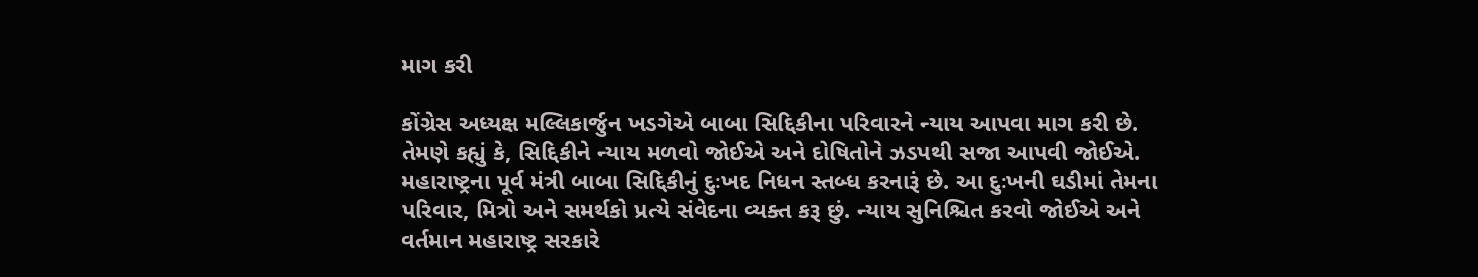માગ કરી

કોંગ્રેસ અધ્યક્ષ મલ્લિકાર્જુન ખડગેએ બાબા સિદ્દિકીના પરિવારને ન્યાય આપવા માગ કરી છે. તેમણે કહ્યું કે, સિદ્દિકીને ન્યાય મળવો જોઈએ અને દોષિતોને ઝડપથી સજા આપવી જોઈએ. મહારાષ્ટ્રના પૂર્વ મંત્રી બાબા સિદ્દિકીનું દુઃખદ નિધન સ્તબ્ધ કરનારૂં છે. આ દુઃખની ઘડીમાં તેમના પરિવાર, મિત્રો અને સમર્થકો પ્રત્યે સંવેદના વ્યક્ત કરૂ છું. ન્યાય સુનિશ્ચિત કરવો જોઈએ અને વર્તમાન મહારાષ્ટ્ર સરકારે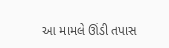આ મામલે ઊંડી તપાસ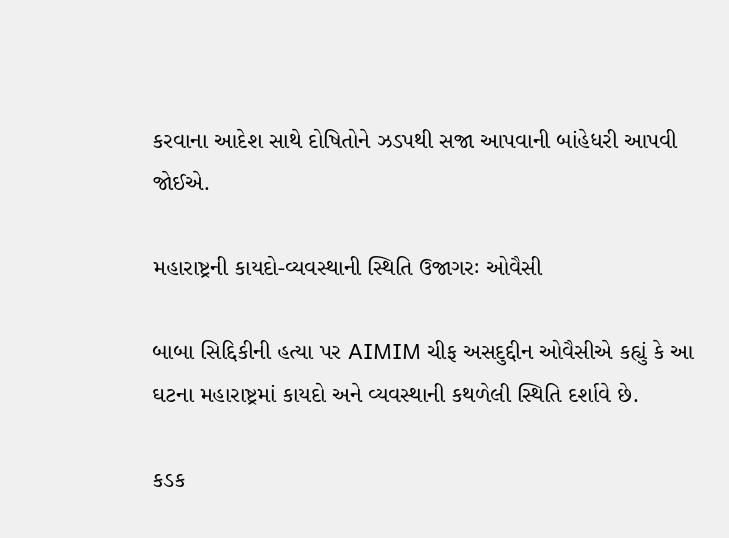કરવાના આદેશ સાથે દોષિતોને ઝડપથી સજા આપવાની બાંહેધરી આપવી જોઈએ.

મહારાષ્ટ્રની કાયદો-વ્યવસ્થાની સ્થિતિ ઉજાગરઃ ઓવૈસી

બાબા સિદ્દિકીની હત્યા પર AIMIM ચીફ અસદુદ્દીન ઓવૈસીએ કહ્યું કે આ ઘટના મહારાષ્ટ્રમાં કાયદો અને વ્યવસ્થાની કથળેલી સ્થિતિ દર્શાવે છે.

કડક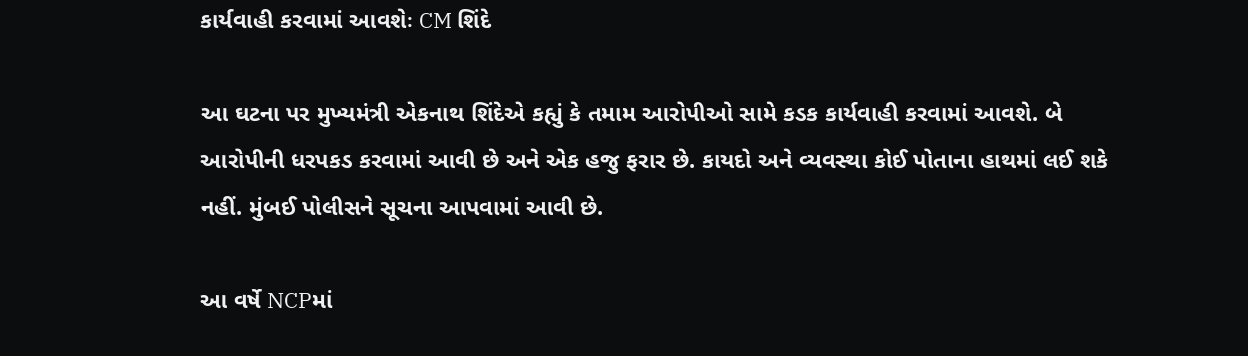કાર્યવાહી કરવામાં આવશેઃ CM શિંદે

આ ઘટના પર મુખ્યમંત્રી એકનાથ શિંદેએ કહ્યું કે તમામ આરોપીઓ સામે કડક કાર્યવાહી કરવામાં આવશે. બે આરોપીની ધરપકડ કરવામાં આવી છે અને એક હજુ ફરાર છે. કાયદો અને વ્યવસ્થા કોઈ પોતાના હાથમાં લઈ શકે નહીં. મુંબઈ પોલીસને સૂચના આપવામાં આવી છે.

આ વર્ષે NCPમાં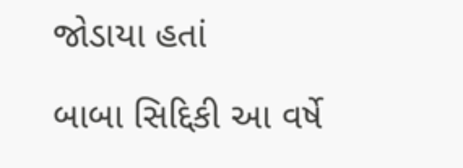જોડાયા હતાં

બાબા સિદ્દિકી આ વર્ષે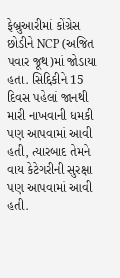ફેબ્રુઆરીમાં કોંગ્રેસ છોડીને NCP (અજિત પવાર જૂથ)માં જોડાયા હતા. સિદ્દિકીને 15 દિવસ પહેલાં જાનથી મારી નાખવાની ધમકી પણ આપવામાં આવી હતી, ત્યારબાદ તેમને વાય કેટેગરીની સુરક્ષા પણ આપવામાં આવી હતી.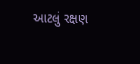આટલું રક્ષણ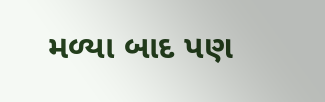મળ્યા બાદ પણ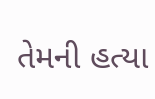તેમની હત્યા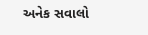અનેક સવાલો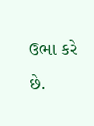ઉભા કરે છે.